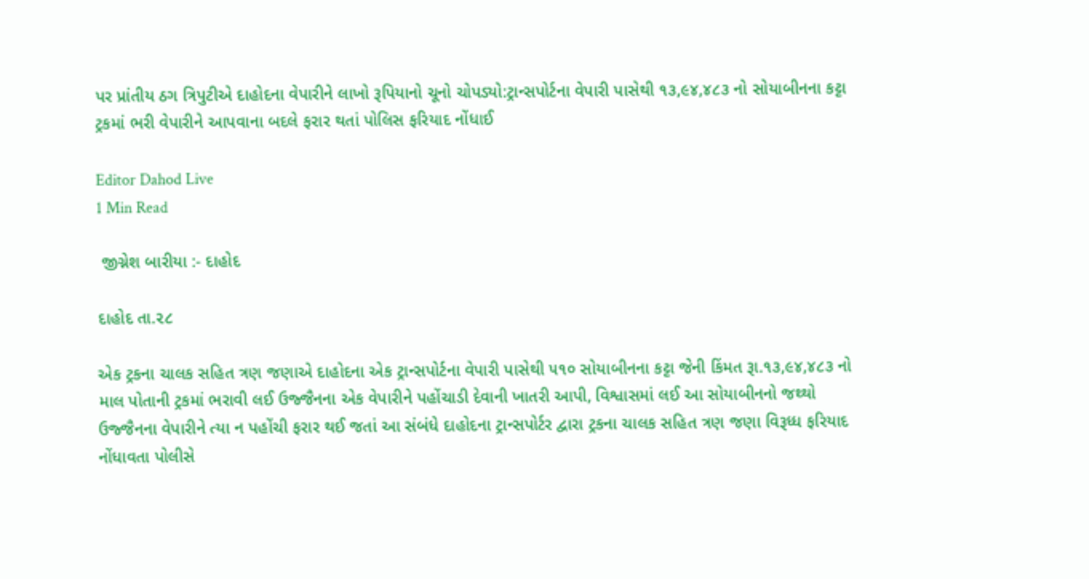પર પ્રાંતીય ઠગ ત્રિપુટીએ દાહોદના વેપારીને લાખો રૂપિયાનો ચૂનો ચોપડ્યો:ટ્રાન્સપોર્ટના વેપારી પાસેથી ૧૩,૯૪,૪૮૩ નો સોયાબીનના કટ્ટા ટ્રકમાં ભરી વેપારીને આપવાના બદલે ફરાર થતાં પોલિસ ફરિયાદ નોંધાઈ

Editor Dahod Live
1 Min Read

 જીગ્નેશ બારીયા :- દાહોદ

દાહોદ તા.૨૮

એક ટ્રકના ચાલક સહિત ત્રણ જણાએ દાહોદના એક ટ્રાન્સપોર્ટના વેપારી પાસેથી ૫૧૦ સોયાબીનના કટ્ટા જેની કિંમત રૂા.૧૩,૯૪,૪૮૩ નો માલ પોતાની ટ્રકમાં ભરાવી લઈ ઉજ્જૈનના એક વેપારીને પહોંચાડી દેવાની ખાતરી આપી, વિશ્વાસમાં લઈ આ સોયાબીનનો જથ્થો ઉજ્જૈનના વેપારીને ત્યા ન પહોંચી ફરાર થઈ જતાં આ સંબંધે દાહોદના ટ્રાન્સપોર્ટર દ્વારા ટ્રકના ચાલક સહિત ત્રણ જણા વિરૂધ્ધ ફરિયાદ નોંધાવતા પોલીસે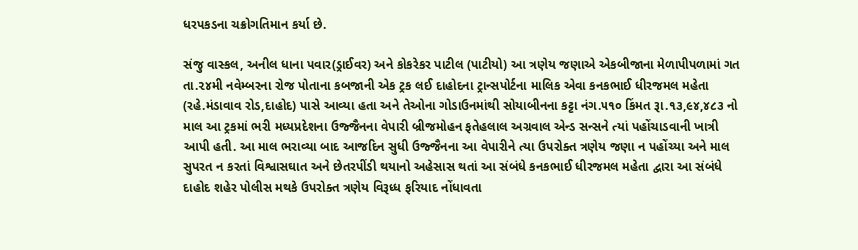ધરપકડના ચક્રોગતિમાન કર્યા છે.

સંજુ વાસ્કલ, અનીલ ધાના પવાર(ડ્રાઈવર) અને કોકરેકર પાટીલ (પાટીયો) આ ત્રણેય જણાએ એકબીજાના મેળાપીપળામાં ગત તા.૨૪મી નવેમ્બરના રોજ પોતાના કબજાની એક ટ્રક લઈ દાહોદના ટ્રાન્સપોર્ટના માલિક એવા કનકભાઈ ધીરજમલ મહેતા (રહે.મંડાવાવ રોડ,દાહોદ) પાસે આવ્યા હતા અને તેઓના ગોડાઉનમાંથી સોયાબીનના કટ્ટા નંગ.૫૧૦ કિંમત રૂા.૧૩,૯૪,૪૮૩ નો માલ આ ટ્રકમાં ભરી મધ્યપ્રદેશના ઉજ્જૈનના વેપારી બ્રીજમોહન ફતેહલાલ અગ્રવાલ એન્ડ સન્સને ત્યાં પહોંચાડવાની ખાત્રી આપી હતી. આ માલ ભરાવ્યા બાદ આજદિન સુધી ઉજ્જૈનના આ વેપારીને ત્યા ઉપરોક્ત ત્રણેય જણા ન પહોંચ્યા અને માલ સુપરત ન કરતાં વિશ્વાસઘાત અને છેતરપીંડી થયાનો અહેસાસ થતાં આ સંબંધે કનકભાઈ ધીરજમલ મહેતા દ્વારા આ સંબંધે દાહોદ શહેર પોલીસ મથકે ઉપરોક્ત ત્રણેય વિરૂધ્ધ ફરિયાદ નોંધાવતા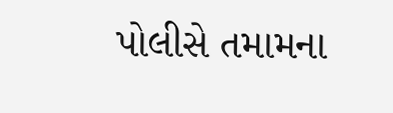પોલીસે તમામના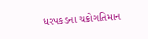ધરપકડના ચક્રોગતિમાન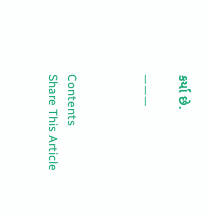કર્યા છે.

———



Contents
Share This Article